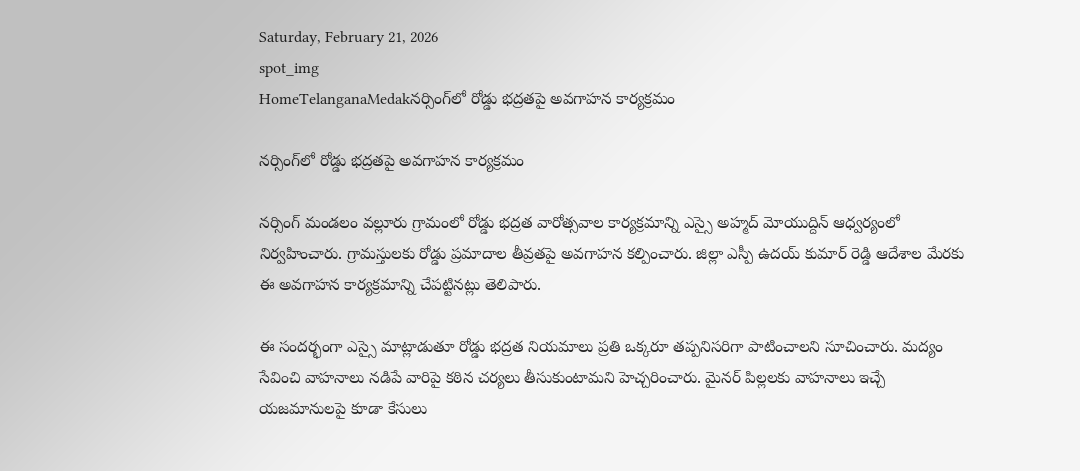Saturday, February 21, 2026
spot_img
HomeTelanganaMedakనర్సింగ్‌లో రోడ్డు భద్రతపై అవగాహన కార్యక్రమం

నర్సింగ్‌లో రోడ్డు భద్రతపై అవగాహన కార్యక్రమం

నర్సింగ్ మండలం వల్లూరు గ్రామంలో రోడ్డు భద్రత వారోత్సవాల కార్యక్రమాన్ని ఎస్సై అహ్మద్ మోయుద్దిన్ ఆధ్వర్యంలో నిర్వహించారు. గ్రామస్తులకు రోడ్డు ప్రమాదాల తీవ్రతపై అవగాహన కల్పించారు. జిల్లా ఎస్పీ ఉదయ్ కుమార్ రెడ్డి ఆదేశాల మేరకు ఈ అవగాహన కార్యక్రమాన్ని చేపట్టినట్లు తెలిపారు.

ఈ సందర్భంగా ఎస్సై మాట్లాడుతూ రోడ్డు భద్రత నియమాలు ప్రతి ఒక్కరూ తప్పనిసరిగా పాటించాలని సూచించారు. మద్యం సేవించి వాహనాలు నడిపే వారిపై కఠిన చర్యలు తీసుకుంటామని హెచ్చరించారు. మైనర్ పిల్లలకు వాహనాలు ఇచ్చే యజమానులపై కూడా కేసులు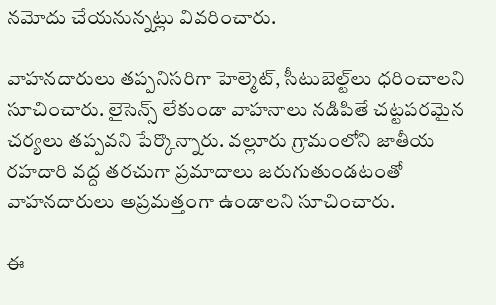నమోదు చేయనున్నట్లు వివరించారు.

వాహనదారులు తప్పనిసరిగా హెల్మెట్, సీటుబెల్ట్‌లు ధరించాలని సూచించారు. లైసెన్స్ లేకుండా వాహనాలు నడిపితే చట్టపరమైన చర్యలు తప్పవని పేర్కొన్నారు. వల్లూరు గ్రామంలోని జాతీయ రహదారి వద్ద తరచుగా ప్రమాదాలు జరుగుతుండటంతో వాహనదారులు అప్రమత్తంగా ఉండాలని సూచించారు.

ఈ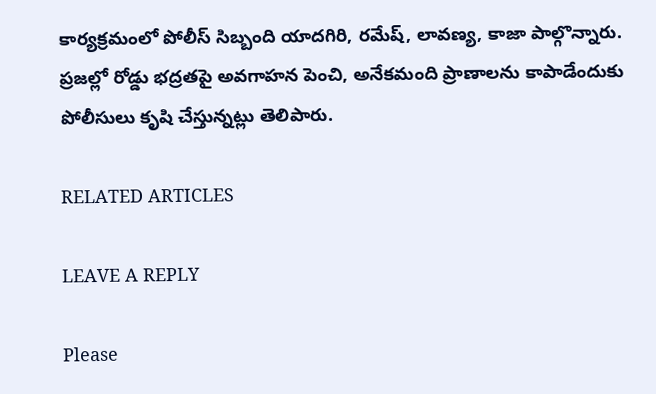కార్యక్రమంలో పోలీస్ సిబ్బంది యాదగిరి, రమేష్, లావణ్య, కాజా పాల్గొన్నారు. ప్రజల్లో రోడ్డు భద్రతపై అవగాహన పెంచి, అనేకమంది ప్రాణాలను కాపాడేందుకు పోలీసులు కృషి చేస్తున్నట్లు తెలిపారు.

RELATED ARTICLES

LEAVE A REPLY

Please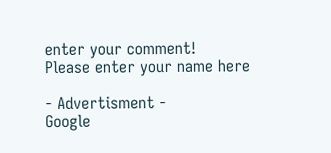enter your comment!
Please enter your name here

- Advertisment -
Google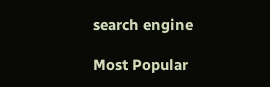search engine

Most Popular